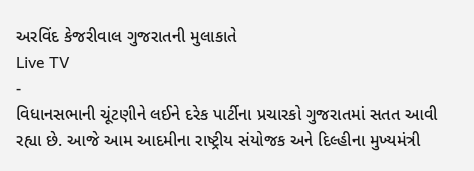અરવિંદ કેજરીવાલ ગુજરાતની મુલાકાતે
Live TV
-
વિધાનસભાની ચૂંટણીને લઈને દરેક પાર્ટીના પ્રચારકો ગુજરાતમાં સતત આવી રહ્યા છે. આજે આમ આદમીના રાષ્ટ્રીય સંયોજક અને દિલ્હીના મુખ્યમંત્રી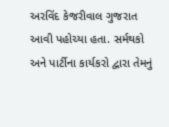અરવિંદ કેજરીવાલ ગુજરાત આવી પહોચ્યા હતા. સર્મથકો અને પાર્ટીના કાર્યકરો દ્વારા તેમનું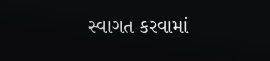સ્વાગત કરવામાં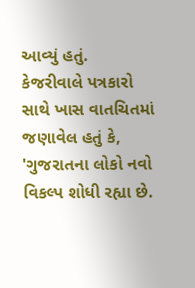આવ્યું હતું.
કેજરીવાલે પત્રકારો સાથે ખાસ વાતચિતમાં જણાવેલ હતું કે, 'ગુજરાતના લોકો નવો વિકલ્પ શોધી રહ્યા છે.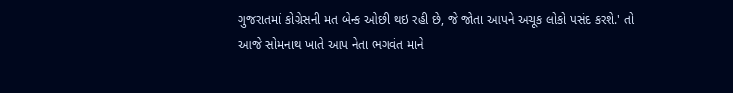ગુજરાતમાં કોગ્રેસની મત બેન્ક ઓછી થઇ રહી છે, જે જોતા આપને અચૂક લોકો પસંદ કરશે.' તો આજે સોમનાથ ખાતે આપ નેતા ભગવંત માને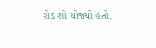રોડ શો યોજ્યો હતો.